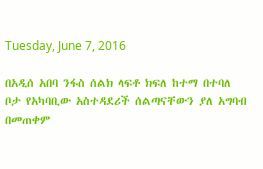Tuesday, June 7, 2016

በአዲሰ አበባ ንፋስ ሰልክ ላፍቶ ክፍለ ከተማ በተባለ ቦታ የአካባቢው አስተዳደሪች ሰልጣናቸውን ያለ አግባብ በመጠቀም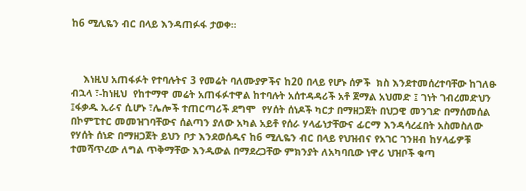ከ6 ሚሊዬን ብር በላይ እንዳጠፉፋ ታወቀ።



    እነዚህ አጠፋፉት የተባሉትና 3 የመሬት ባለሙያዎችና ከ20 በላይ የሆኑ ሰዎች  ክስ እንደተመሰረተባቸው ከገለፁ ብኋላ ፣-ከነዚህ  የከተማዋ መሬት አጠፋፉተዋል ከተባሉት አሰተዳዳሪች አቶ ጀማል አህመድ ፤ ገነት ገብረመድህን ፤ፋቃዱ ኢራና ሲሆኑ ፣ሌሎች ተጠርጣሪች ደግሞ  የሃሰት ሰነዶች ካርታ በማዘጋጀት በህጋዊ መንገድ በማሰመሰል በኮምፒተር መመዝገባቸውና ሰልጣን ያለው አካል አይቶ የሰራ ሃላፊነታቸውና ፊርማ እንዳሳረፈበት አስመስለው  የሃሰት ሰነድ በማዘጋጀት ይህን ቦታ እንደወሰዱና ከ6 ሚሊዬን ብር በላይ የህዝብና የአገር ገንዘብ ከሃላፊዎቹ ተመሻጥረው ለግል ጥቅማቸው እንዲውል በማደረጋቸው ምክንያት ለአካባቢው ነዋሪ ህዝቦች ቁጣ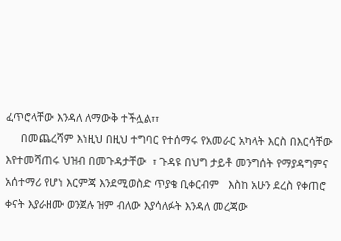ፈጥሮላቸው እንዳለ ለማውቅ ተችሏል፣፣
     በመጨረሻም እነዚህ በዚህ ተግባር የተሰማሩ የአመራር አካላት እርስ በእርሳቸው እየተመሻጠሩ ህዝብ በመጉዳታቸው  ፣ ጉዳዩ በህግ ታይቶ መንግሰት የማያዳግምና አሰተማሪ የሆነ እርምጃ እንደሚወስድ ጥያቄ ቢቀርብም   እስከ አሁን ደረስ የቀጠሮ ቀናት እያራዘሙ ወንጀሉ ዝም ብለው እያሳለፉት እንዳለ መረጃው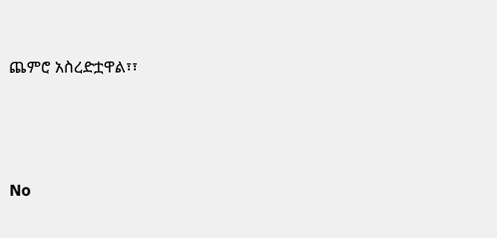ጨምሮ አስረድቷዋል፣፣






No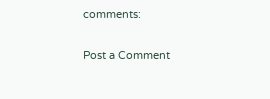comments:

Post a Comment